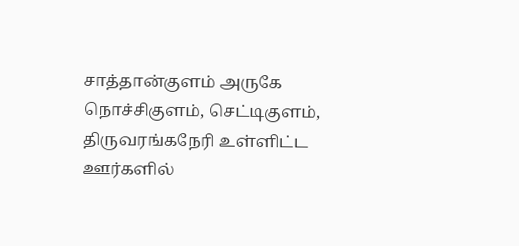சாத்தான்குளம் அருகே நொச்சிகுளம், செட்டிகுளம், திருவரங்கநேரி உள்ளிட்ட ஊர்களில்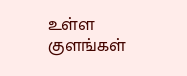உள்ள குளங்கள்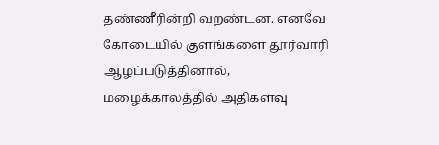தண்ணீரின்றி வறண்டன. எனவே கோடையில் குளங்களை தூர்வாரி ஆழப்படுத்தினால், மழைக்காலத்தில் அதிகளவு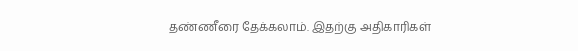தண்ணீரை தேக்கலாம். இதற்கு அதிகாரிகள்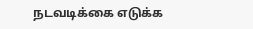நடவடிக்கை எடுக்க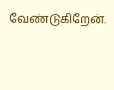வேண்டுகிறேன்.